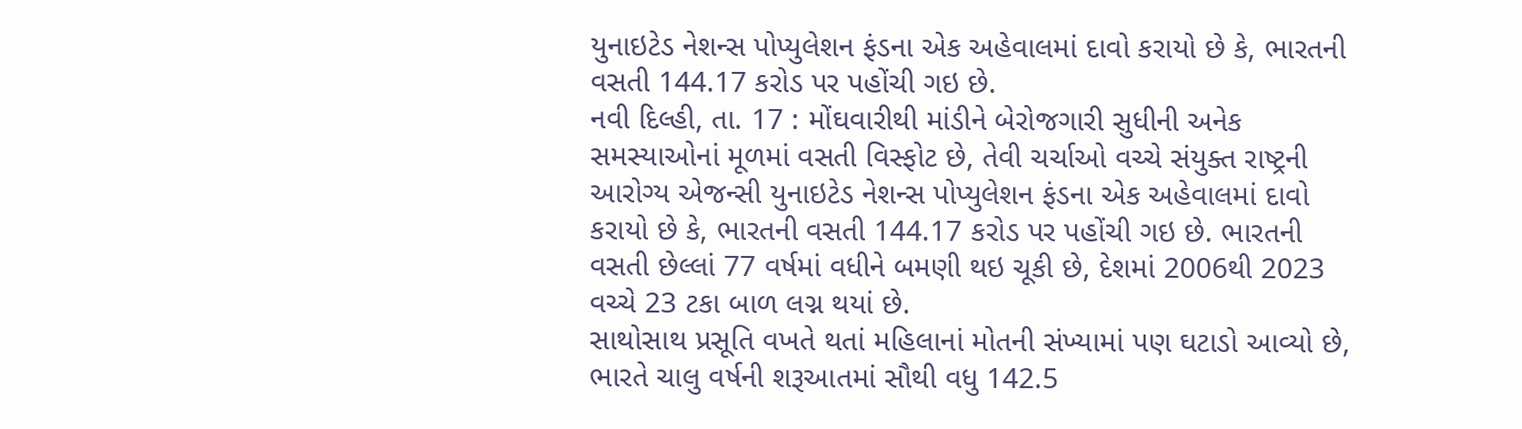યુનાઇટેડ નેશન્સ પોપ્યુલેશન ફંડના એક અહેવાલમાં દાવો કરાયો છે કે, ભારતની વસતી 144.17 કરોડ પર પહોંચી ગઇ છે.
નવી દિલ્હી, તા. 17 : મોંઘવારીથી માંડીને બેરોજગારી સુધીની અનેક સમસ્યાઓનાં મૂળમાં વસતી વિસ્ફોટ છે, તેવી ચર્ચાઓ વચ્ચે સંયુક્ત રાષ્ટ્રની આરોગ્ય એજન્સી યુનાઇટેડ નેશન્સ પોપ્યુલેશન ફંડના એક અહેવાલમાં દાવો કરાયો છે કે, ભારતની વસતી 144.17 કરોડ પર પહોંચી ગઇ છે. ભારતની વસતી છેલ્લાં 77 વર્ષમાં વધીને બમણી થઇ ચૂકી છે, દેશમાં 2006થી 2023 વચ્ચે 23 ટકા બાળ લગ્ન થયાં છે.
સાથોસાથ પ્રસૂતિ વખતે થતાં મહિલાનાં મોતની સંખ્યામાં પણ ઘટાડો આવ્યો છે, ભારતે ચાલુ વર્ષની શરૂઆતમાં સૌથી વધુ 142.5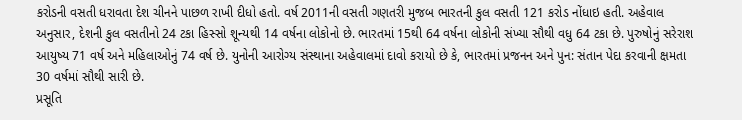કરોડની વસતી ધરાવતા દેશ ચીનને પાછળ રાખી દીધો હતો. વર્ષ 2011ની વસતી ગણતરી મુજબ ભારતની કુલ વસતી 121 કરોડ નોંધાઇ હતી. અહેવાલ અનુસાર, દેશની કુલ વસતીનો 24 ટકા હિસ્સો શૂન્યથી 14 વર્ષના લોકોનો છે. ભારતમાં 15થી 64 વર્ષના લોકોની સંખ્યા સૌથી વધુ 64 ટકા છે. પુરુષોનું સરેરાશ આયુષ્ય 71 વર્ષ અને મહિલાઓનું 74 વર્ષ છે. યુનોની આરોગ્ય સંસ્થાના અહેવાલમાં દાવો કરાયો છે કે, ભારતમાં પ્રજનન અને પુન: સંતાન પેદા કરવાની ક્ષમતા 30 વર્ષમાં સૌથી સારી છે.
પ્રસૂતિ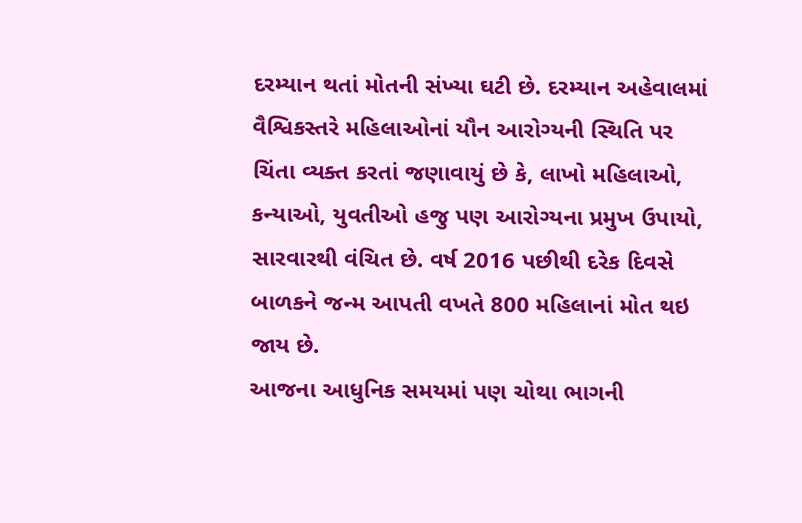દરમ્યાન થતાં મોતની સંખ્યા ઘટી છે. દરમ્યાન અહેવાલમાં વૈશ્વિકસ્તરે મહિલાઓનાં યૌન આરોગ્યની સ્થિતિ પર ચિંતા વ્યક્ત કરતાં જણાવાયું છે કે, લાખો મહિલાઓ, કન્યાઓ, યુવતીઓ હજુ પણ આરોગ્યના પ્રમુખ ઉપાયો, સારવારથી વંચિત છે. વર્ષ 2016 પછીથી દરેક દિવસે બાળકને જન્મ આપતી વખતે 800 મહિલાનાં મોત થઇ જાય છે.
આજના આધુનિક સમયમાં પણ ચોથા ભાગની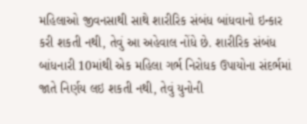મહિલાઓ જીવનસાથી સાથે શારીરિક સંબંધ બાંધવાનો ઇન્કાર કરી શકતી નથી, તેવું આ અહેવાલ નોંધે છે. શારીરિક સંબંધ બાંધનારી 10માંથી એક મહિલા ગર્ભ નિરોધક ઉપાયોના સંદર્ભમાં જાતે નિર્ણય લઇ શકતી નથી, તેવું યુનોની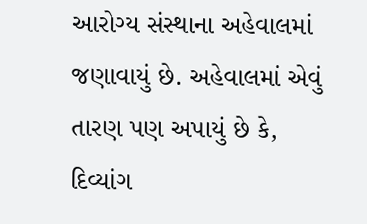આરોગ્ય સંસ્થાના અહેવાલમાં જણાવાયું છે. અહેવાલમાં એવું તારણ પણ અપાયું છે કે, દિવ્યાંગ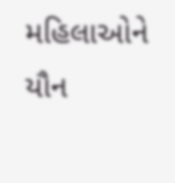મહિલાઓને યૌન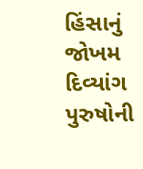હિંસાનું જોખમ દિવ્યાંગ પુરુષોની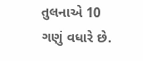તુલનાએ 10 ગણું વધારે છે.